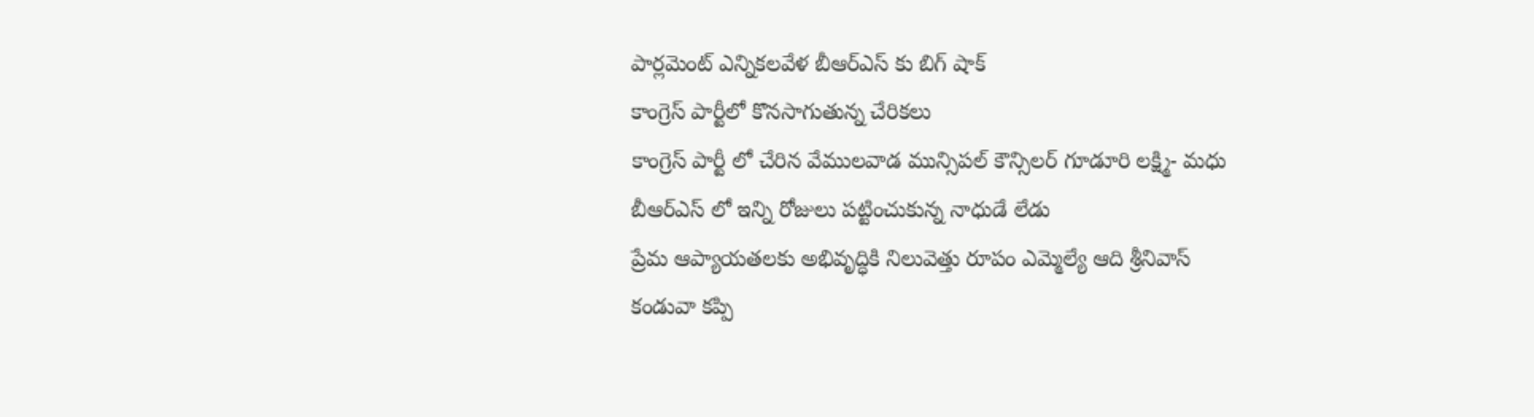పార్లమెంట్ ఎన్నికలవేళ బీఆర్ఎస్ కు బిగ్ షాక్
కాంగ్రెస్ పార్టీలో కొనసాగుతున్న చేరికలు
కాంగ్రెస్ పార్టీ లో చేరిన వేములవాడ మున్సిపల్ కౌన్సిలర్ గూడూరి లక్ష్మి- మధు
బీఆర్ఎస్ లో ఇన్ని రోజులు పట్టించుకున్న నాధుడే లేడు
ప్రేమ ఆప్యాయతలకు అభివృద్ధికి నిలువెత్తు రూపం ఎమ్మెల్యే ఆది శ్రీనివాస్
కండువా కప్పి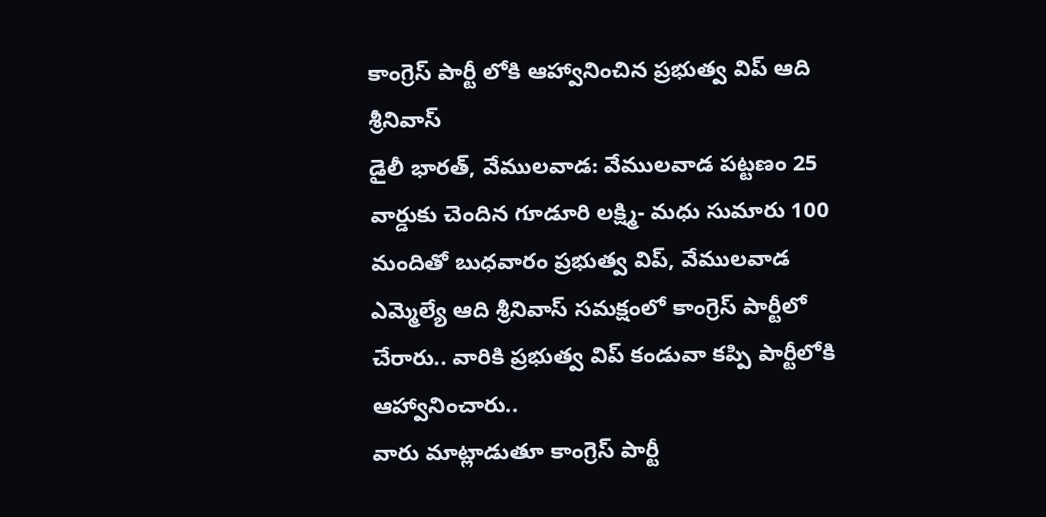కాంగ్రెస్ పార్టీ లోకి ఆహ్వానించిన ప్రభుత్వ విప్ ఆది శ్రీనివాస్
డైలీ భారత్, వేములవాడ: వేములవాడ పట్టణం 25 వార్డుకు చెందిన గూడూరి లక్ష్మి- మధు సుమారు 100 మందితో బుధవారం ప్రభుత్వ విప్, వేములవాడ ఎమ్మెల్యే ఆది శ్రీనివాస్ సమక్షంలో కాంగ్రెస్ పార్టీలో చేరారు.. వారికి ప్రభుత్వ విప్ కండువా కప్పి పార్టీలోకి ఆహ్వానించారు..
వారు మాట్లాడుతూ కాంగ్రెస్ పార్టీ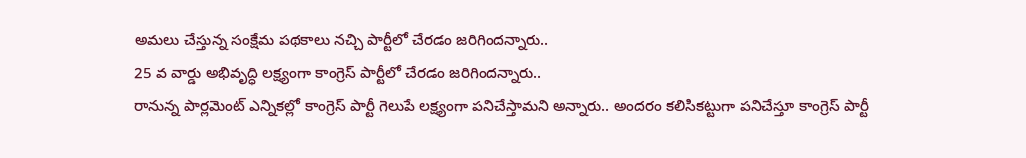అమలు చేస్తున్న సంక్షేమ పథకాలు నచ్చి పార్టీలో చేరడం జరిగిందన్నారు..
25 వ వార్డు అభివృద్ధి లక్ష్యంగా కాంగ్రెస్ పార్టీలో చేరడం జరిగిందన్నారు..
రానున్న పార్లమెంట్ ఎన్నికల్లో కాంగ్రెస్ పార్టీ గెలుపే లక్ష్యంగా పనిచేస్తామని అన్నారు.. అందరం కలిసికట్టుగా పనిచేస్తూ కాంగ్రెస్ పార్టీ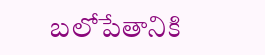బలోపేతానికి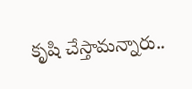కృషి చేస్తామన్నారు..